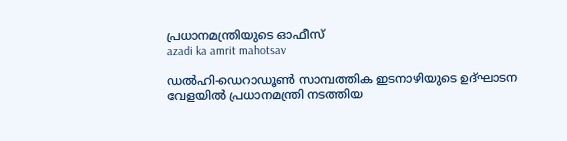പ്രധാനമന്ത്രിയുടെ ഓഫീസ്‌
azadi ka amrit mahotsav

ഡൽഹി-ഡെറാഡൂൺ സാമ്പത്തിക ഇടനാഴിയുടെ ഉദ്ഘാടന വേളയിൽ പ്രധാനമന്ത്രി നടത്തിയ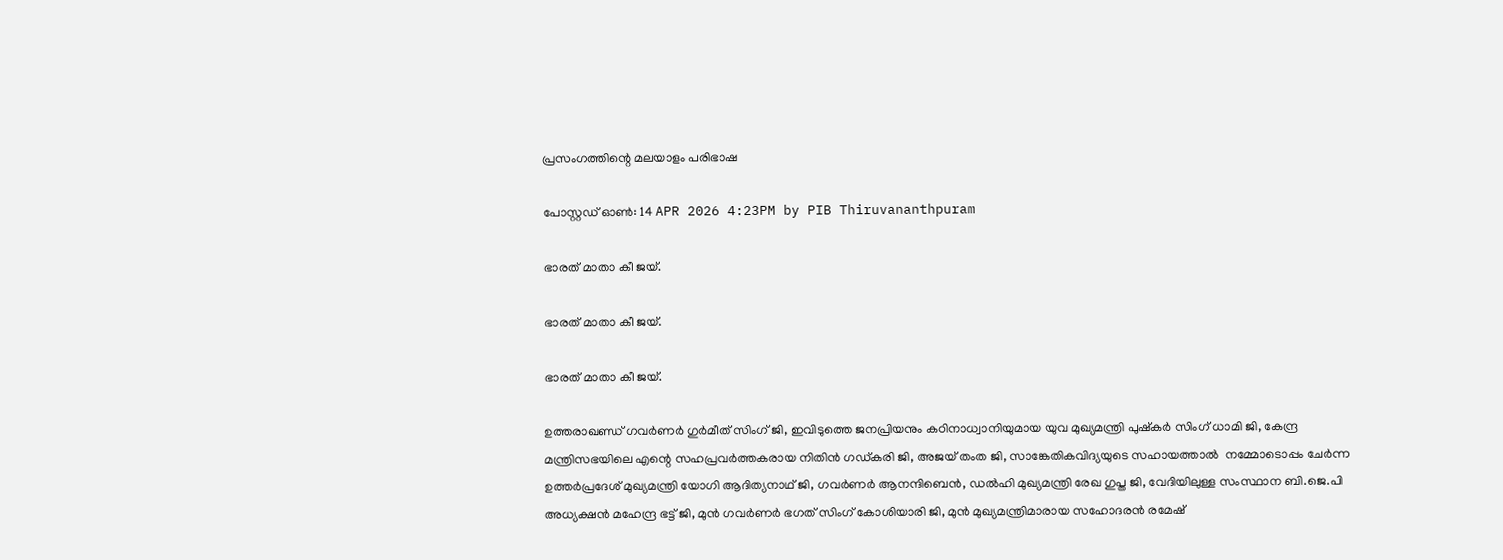പ്രസംഗത്തിന്റെ മലയാളം പരിഭാഷ

പോസ്റ്റഡ് ഓണ്‍: 14 APR 2026 4:23PM by PIB Thiruvananthpuram

ഭാരത് മാതാ കീ ജയ്.

ഭാരത് മാതാ കീ ജയ്.

ഭാരത് മാതാ കീ ജയ്.

ഉത്തരാഖണ്ഡ് ഗവർണർ ഗുർമീത് സിംഗ് ജി, ഇവിടുത്തെ ജനപ്രിയനും കഠിനാധ്വാനിയുമായ യുവ മുഖ്യമന്ത്രി പുഷ്കർ സിംഗ് ധാമി ജി, കേന്ദ്ര മന്ത്രിസഭയിലെ എന്റെ സഹപ്രവർത്തകരായ നിതിൻ ഗഡ്കരി ജി, അജയ് തംത ജി, സാങ്കേതികവിദ്യയുടെ സഹായത്താൽ  നമ്മോടൊപ്പം ചേർന്ന ഉത്തർപ്രദേശ് മുഖ്യമന്ത്രി യോഗി ആദിത്യനാഥ് ജി, ഗവർണർ ആനന്ദിബെൻ, ഡൽഹി മുഖ്യമന്ത്രി രേഖ ഗുപ്ത ജി, വേദിയിലുള്ള സംസ്ഥാന ബി.ജെ.പി അധ്യക്ഷൻ മഹേന്ദ്ര ഭട്ട് ജി, മുൻ ഗവർണർ ഭഗത് സിംഗ് കോശിയാരി ജി, മുൻ മുഖ്യമന്ത്രിമാരായ സഹോദരൻ രമേഷ്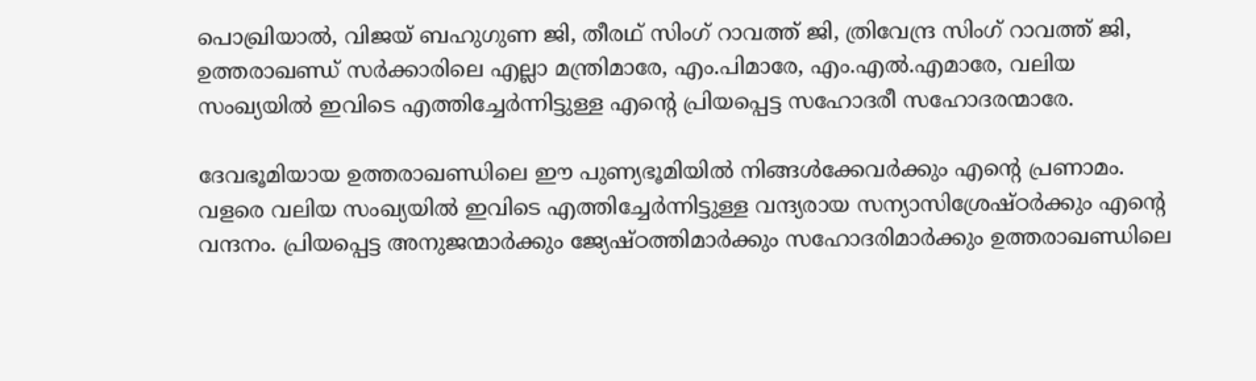പൊഖ്രിയാൽ, വിജയ് ബഹുഗുണ ജി, തീരഥ് സിംഗ് റാവത്ത് ജി, ത്രിവേന്ദ്ര സിംഗ് റാവത്ത് ജി, ഉത്തരാഖണ്ഡ് സർക്കാരിലെ എല്ലാ മന്ത്രിമാരേ, എം.പിമാരേ, എം.എൽ.എമാരേ, വലിയ സംഖ്യയിൽ ഇവിടെ എത്തിച്ചേർന്നിട്ടുള്ള എന്റെ പ്രിയപ്പെട്ട സഹോദരീ സഹോദരന്മാരേ.

ദേവഭൂമിയായ ഉത്തരാഖണ്ഡിലെ ഈ പുണ്യഭൂമിയിൽ നിങ്ങൾക്കേവർക്കും എന്റെ പ്രണാമം. വളരെ വലിയ സംഖ്യയിൽ ഇവിടെ എത്തിച്ചേർന്നിട്ടുള്ള വന്ദ്യരായ സന്യാസിശ്രേഷ്ഠർക്കും എന്റെ വന്ദനം. പ്രിയപ്പെട്ട അനുജന്മാർക്കും ജ്യേഷ്ഠത്തിമാർക്കും സഹോദരിമാർക്കും ഉത്തരാഖണ്ഡിലെ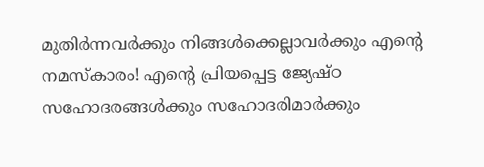മുതിർന്നവർക്കും നിങ്ങൾക്കെല്ലാവർക്കും എന്റെ നമസ്കാരം! എന്റെ പ്രിയപ്പെട്ട ജ്യേഷ്ഠ സഹോദരങ്ങൾക്കും സഹോദരിമാർക്കും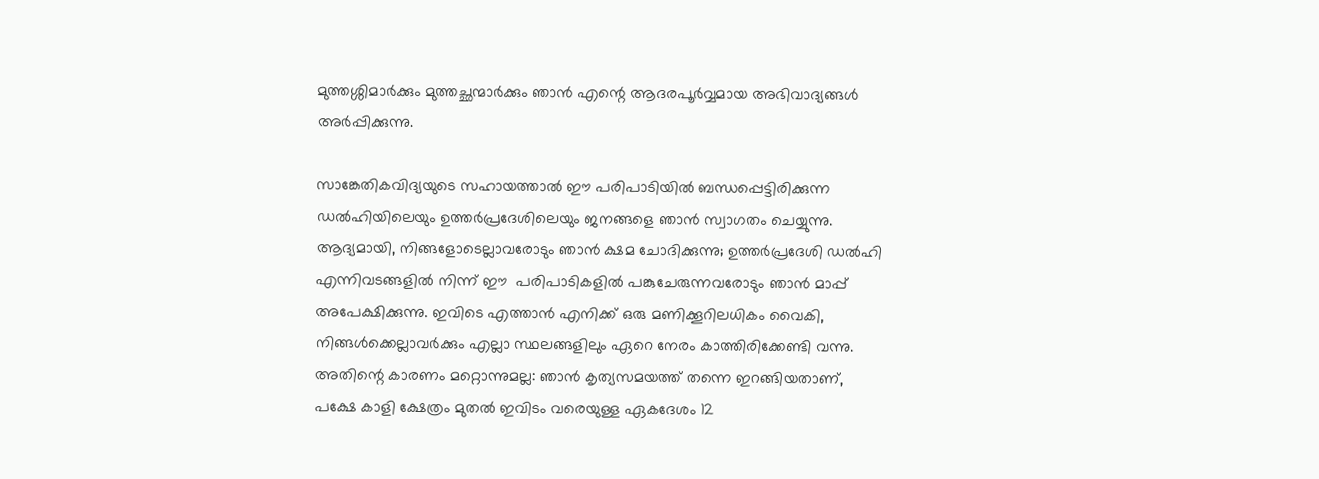മുത്തശ്ശിമാർക്കും മുത്തച്ഛന്മാർക്കും ഞാൻ എന്റെ ആദരപൂർവ്വമായ അഭിവാദ്യങ്ങൾ അർപ്പിക്കുന്നു.

സാങ്കേതികവിദ്യയുടെ സഹായത്താൽ ഈ പരിപാടിയിൽ ബന്ധപ്പെട്ടിരിക്കുന്ന ഡൽഹിയിലെയും ഉത്തർപ്രദേശിലെയും ജനങ്ങളെ ഞാൻ സ്വാഗതം ചെയ്യുന്നു. ആദ്യമായി, നിങ്ങളോടെല്ലാവരോടും ഞാൻ ക്ഷമ ചോദിക്കുന്നു; ഉത്തർപ്രദേശി ഡൽഹി എന്നിവടങ്ങളിൽ നിന്ന് ഈ  പരിപാടികളിൽ പങ്കുചേരുന്നവരോടും ഞാൻ മാപ്പ് അപേക്ഷിക്കുന്നു. ഇവിടെ എത്താൻ എനിക്ക് ഒരു മണിക്കൂറിലധികം വൈകി, നിങ്ങൾക്കെല്ലാവർക്കും എല്ലാ സ്ഥലങ്ങളിലും ഏറെ നേരം കാത്തിരിക്കേണ്ടി വന്നു. അതിന്റെ കാരണം മറ്റൊന്നുമല്ല: ഞാൻ കൃത്യസമയത്ത് തന്നെ ഇറങ്ങിയതാണ്, പക്ഷേ കാളി ക്ഷേത്രം മുതൽ ഇവിടം വരെയുള്ള ഏകദേശം 12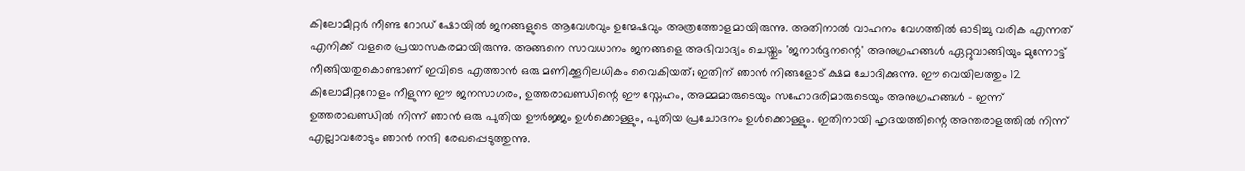കിലോമീറ്റർ നീണ്ട റോഡ് ഷോയിൽ ജനങ്ങളുടെ ആവേശവും ഉന്മേഷവും അത്രത്തോളമായിരുന്നു. അതിനാൽ വാഹനം വേഗത്തിൽ ഓടിച്ചു വരിക എന്നത് എനിക്ക് വളരെ പ്രയാസകരമായിരുന്നു. അങ്ങനെ സാവധാനം ജനങ്ങളെ അഭിവാദ്യം ചെയ്തും 'ജനാർദ്ദനന്റെ' അനുഗ്രഹങ്ങൾ ഏറ്റുവാങ്ങിയും മുന്നോട്ട് നീങ്ങിയതുകൊണ്ടാണ് ഇവിടെ എത്താൻ ഒരു മണിക്കൂറിലധികം വൈകിയത്; ഇതിന് ഞാൻ നിങ്ങളോട് ക്ഷമ ചോദിക്കുന്നു. ഈ വെയിലത്തും 12 കിലോമീറ്ററോളം നീളുന്ന ഈ ജനസാഗരം, ഉത്തരാഖണ്ഡിന്റെ ഈ സ്നേഹം, അമ്മമാരുടെയും സഹോദരിമാരുടെയും അനുഗ്രഹങ്ങൾ - ഇന്ന് ഉത്തരാഖണ്ഡിൽ നിന്ന് ഞാൻ ഒരു പുതിയ ഊർജ്ജം ഉൾക്കൊള്ളും, പുതിയ പ്രചോദനം ഉൾക്കൊള്ളും. ഇതിനായി ഹൃദയത്തിന്റെ അന്തരാളത്തിൽ നിന്ന് എല്ലാവരോടും ഞാൻ നന്ദി രേഖപ്പെടുത്തുന്നു.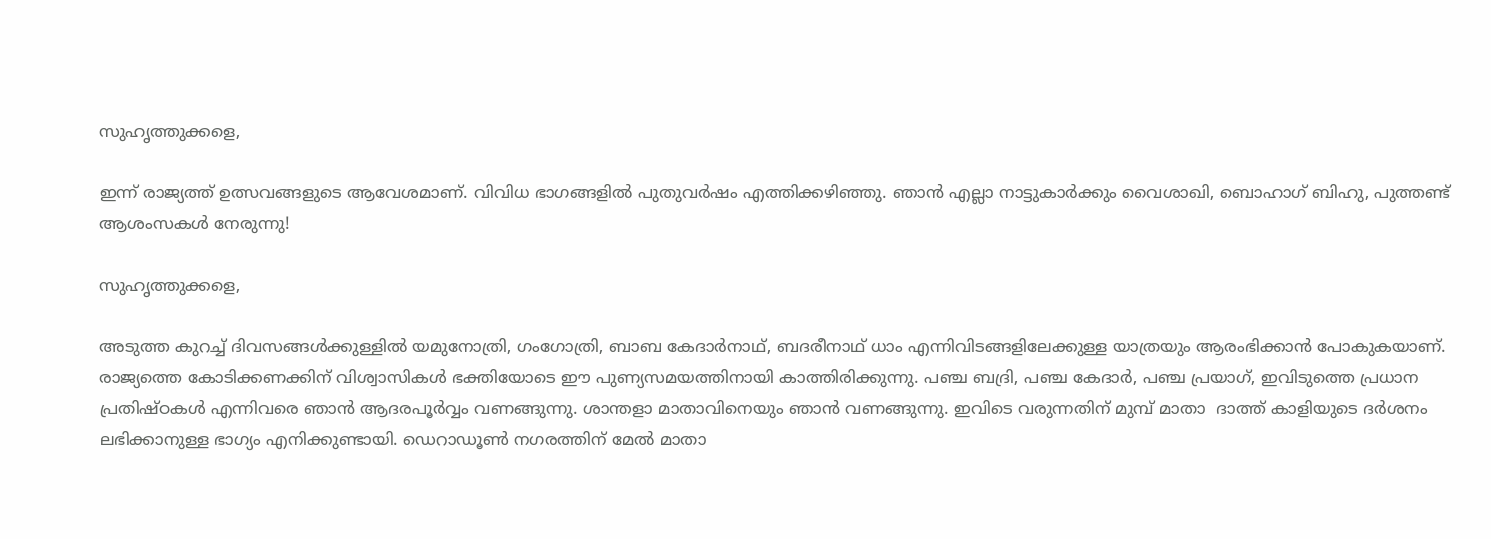സുഹൃത്തുക്കളെ,

ഇന്ന് രാജ്യത്ത് ഉത്സവങ്ങളുടെ ആവേശമാണ്. വിവിധ ഭാഗങ്ങളിൽ പുതുവർഷം എത്തിക്കഴിഞ്ഞു. ഞാൻ എല്ലാ നാട്ടുകാർക്കും വൈശാഖി, ബൊഹാഗ് ബിഹു, പുത്തണ്ട് ആശംസകൾ നേരുന്നു!

സുഹൃത്തുക്കളെ,

അടുത്ത കുറച്ച് ദിവസങ്ങൾക്കുള്ളിൽ യമുനോത്രി, ഗംഗോത്രി, ബാബ കേദാർനാഥ്, ബദരീനാഥ് ധാം എന്നിവിടങ്ങളിലേക്കുള്ള യാത്രയും ആരംഭിക്കാൻ പോകുകയാണ്. രാജ്യത്തെ കോടിക്കണക്കിന് വിശ്വാസികൾ ഭക്തിയോടെ ഈ പുണ്യസമയത്തിനായി കാത്തിരിക്കുന്നു. പഞ്ച ബദ്രി, പഞ്ച കേദാർ, പഞ്ച പ്രയാഗ്, ഇവിടുത്തെ പ്രധാന പ്രതിഷ്ഠകൾ എന്നിവരെ ഞാൻ ആദരപൂർവ്വം വണങ്ങുന്നു. ശാന്തളാ മാതാവിനെയും ഞാൻ വണങ്ങുന്നു. ഇവിടെ വരുന്നതിന് മുമ്പ് മാതാ  ദാത്ത് കാളിയുടെ ദർശനം ലഭിക്കാനുള്ള ഭാഗ്യം എനിക്കുണ്ടായി. ഡെറാഡൂൺ നഗരത്തിന് മേൽ മാതാ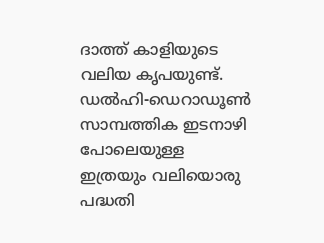ദാത്ത് കാളിയുടെ വലിയ കൃപയുണ്ട്. ഡൽഹി-ഡെറാഡൂൺ സാമ്പത്തിക ഇടനാഴി  പോലെയുള്ള ഇത്രയും വലിയൊരു പദ്ധതി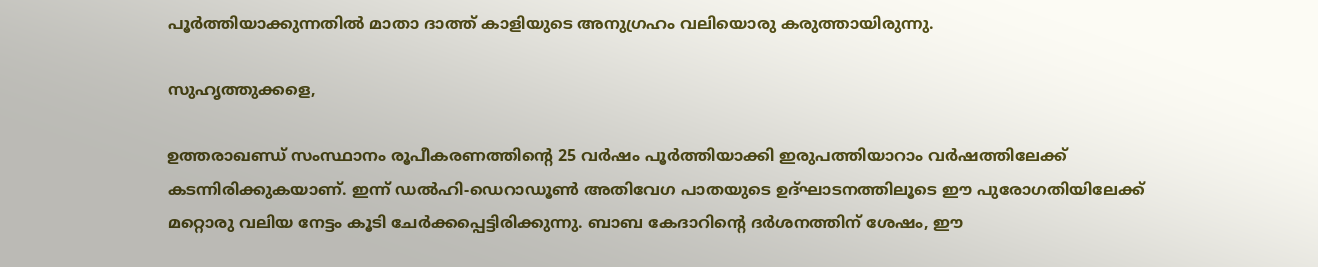പൂർത്തിയാക്കുന്നതിൽ മാതാ ദാത്ത് കാളിയുടെ അനുഗ്രഹം വലിയൊരു കരുത്തായിരുന്നു.

സുഹൃത്തുക്കളെ,

ഉത്തരാഖണ്ഡ് സംസ്ഥാനം രൂപീകരണത്തിന്റെ 25 വർഷം പൂർത്തിയാക്കി ഇരുപത്തിയാറാം വർഷത്തിലേക്ക് കടന്നിരിക്കുകയാണ്. ഇന്ന് ഡൽഹി-ഡെറാഡൂൺ അതിവേഗ പാതയുടെ ഉദ്ഘാടനത്തിലൂടെ ഈ പുരോഗതിയിലേക്ക് മറ്റൊരു വലിയ നേട്ടം കൂടി ചേർക്കപ്പെട്ടിരിക്കുന്നു. ബാബ കേദാറിന്റെ ദർശനത്തിന് ശേഷം, ഈ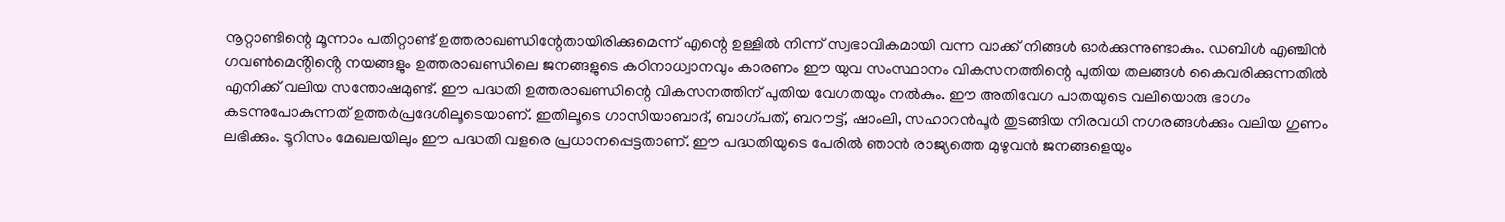നൂറ്റാണ്ടിന്റെ മൂന്നാം പതിറ്റാണ്ട് ഉത്തരാഖണ്ഡിന്റേതായിരിക്കുമെന്ന് എന്റെ ഉള്ളിൽ നിന്ന് സ്വഭാവികമായി വന്ന വാക്ക് നിങ്ങൾ ഓർക്കുന്നുണ്ടാകും. ഡബിൾ എഞ്ചിൻ ഗവൺമെൻ്റിൻ്റെ നയങ്ങളും ഉത്തരാഖണ്ഡിലെ ജനങ്ങളുടെ കഠിനാധ്വാനവും കാരണം ഈ യുവ സംസ്ഥാനം വികസനത്തിന്റെ പുതിയ തലങ്ങൾ കൈവരിക്കുന്നതിൽ എനിക്ക് വലിയ സന്തോഷമുണ്ട്. ഈ പദ്ധതി ഉത്തരാഖണ്ഡിന്റെ വികസനത്തിന് പുതിയ വേഗതയും നൽകും. ഈ അതിവേഗ പാതയുടെ വലിയൊരു ഭാഗം കടന്നുപോകുന്നത് ഉത്തർപ്രദേശിലൂടെയാണ്. ഇതിലൂടെ ഗാസിയാബാദ്, ബാഗ്പത്, ബറൗട്ട്, ഷാംലി, സഹാറൻപൂർ തുടങ്ങിയ നിരവധി നഗരങ്ങൾക്കും വലിയ ഗുണം ലഭിക്കും. ടൂറിസം മേഖലയിലും ഈ പദ്ധതി വളരെ പ്രധാനപ്പെട്ടതാണ്. ഈ പദ്ധതിയുടെ പേരിൽ ഞാൻ രാജ്യത്തെ മുഴുവൻ ജനങ്ങളെയും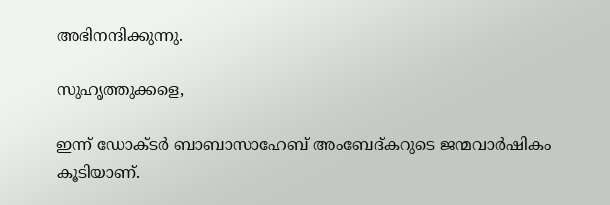അഭിനന്ദിക്കുന്നു.

സുഹൃത്തുക്കളെ,

ഇന്ന് ഡോക്ടർ ബാബാസാഹേബ് അംബേദ്കറുടെ ജന്മവാർഷികം കൂടിയാണ്.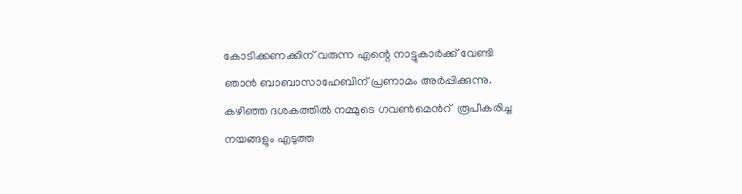കോടിക്കണക്കിന് വരുന്ന എന്റെ നാട്ടുകാർക്ക് വേണ്ടി ഞാൻ ബാബാസാഹേബിന് പ്രണാമം അർപ്പിക്കുന്നു. കഴിഞ്ഞ ദശകത്തിൽ നമ്മുടെ ഗവൺമെൻറ്  രൂപീകരിച്ച നയങ്ങളും എടുത്ത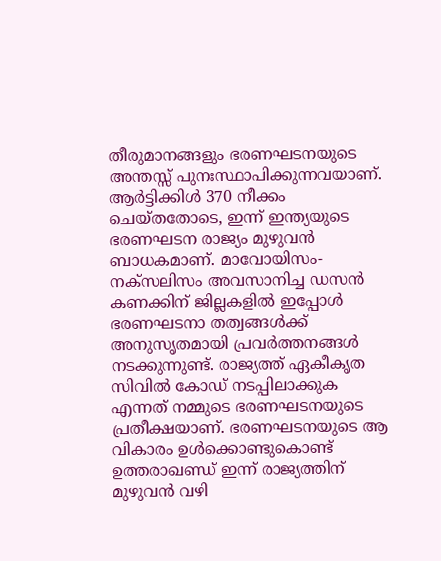തീരുമാനങ്ങളും ഭരണഘടനയുടെ അന്തസ്സ് പുനഃസ്ഥാപിക്കുന്നവയാണ്. ആർട്ടിക്കിൾ 370 നീക്കം ചെയ്തതോടെ, ഇന്ന് ഇന്ത്യയുടെ ഭരണഘടന രാജ്യം മുഴുവൻ ബാധകമാണ്. മാവോയിസം-നക്സലിസം അവസാനിച്ച ഡസൻ കണക്കിന് ജില്ലകളിൽ ഇപ്പോൾ ഭരണഘടനാ തത്വങ്ങൾക്ക് അനുസൃതമായി പ്രവർത്തനങ്ങൾ നടക്കുന്നുണ്ട്. രാജ്യത്ത് ഏകീകൃത സിവിൽ കോഡ് നടപ്പിലാക്കുക എന്നത് നമ്മുടെ ഭരണഘടനയുടെ പ്രതീക്ഷയാണ്. ഭരണഘടനയുടെ ആ വികാരം ഉൾക്കൊണ്ടുകൊണ്ട് ഉത്തരാഖണ്ഡ് ഇന്ന് രാജ്യത്തിന് മുഴുവൻ വഴി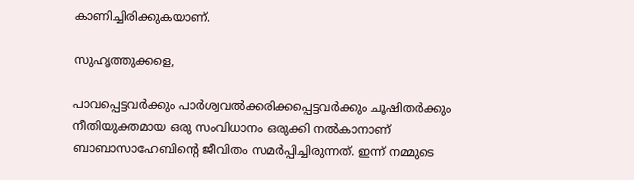കാണിച്ചിരിക്കുകയാണ്.

സുഹൃത്തുക്കളെ,

പാവപ്പെട്ടവർക്കും പാർശ്വവൽക്കരിക്കപ്പെട്ടവർക്കും ചൂഷിതർക്കും നീതിയുക്തമായ ഒരു സംവിധാനം ഒരുക്കി നൽകാനാണ് ബാബാസാഹേബിന്റെ ജീവിതം സമർപ്പിച്ചിരുന്നത്. ഇന്ന് നമ്മുടെ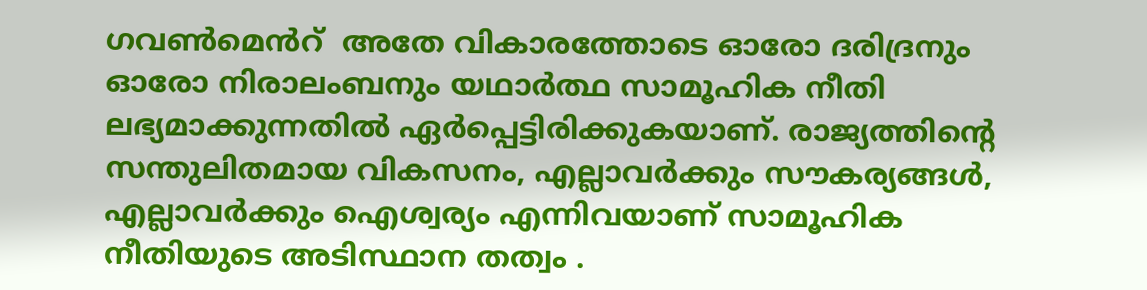ഗവൺമെൻറ്  അതേ വികാരത്തോടെ ഓരോ ദരിദ്രനും ഓരോ നിരാലംബനും യഥാർത്ഥ സാമൂഹിക നീതി ലഭ്യമാക്കുന്നതിൽ ഏർപ്പെട്ടിരിക്കുകയാണ്. രാജ്യത്തിന്റെ സന്തുലിതമായ വികസനം, എല്ലാവർക്കും സൗകര്യങ്ങൾ, എല്ലാവർക്കും ഐശ്വര്യം എന്നിവയാണ് സാമൂഹിക നീതിയുടെ അടിസ്ഥാന തത്വം .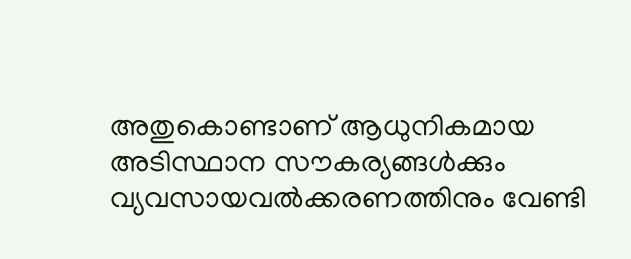അതുകൊണ്ടാണ് ആധുനികമായ അടിസ്ഥാന സൗകര്യങ്ങൾക്കും വ്യവസായവൽക്കരണത്തിനും വേണ്ടി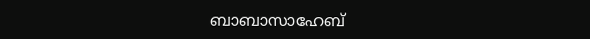ബാബാസാഹേബ്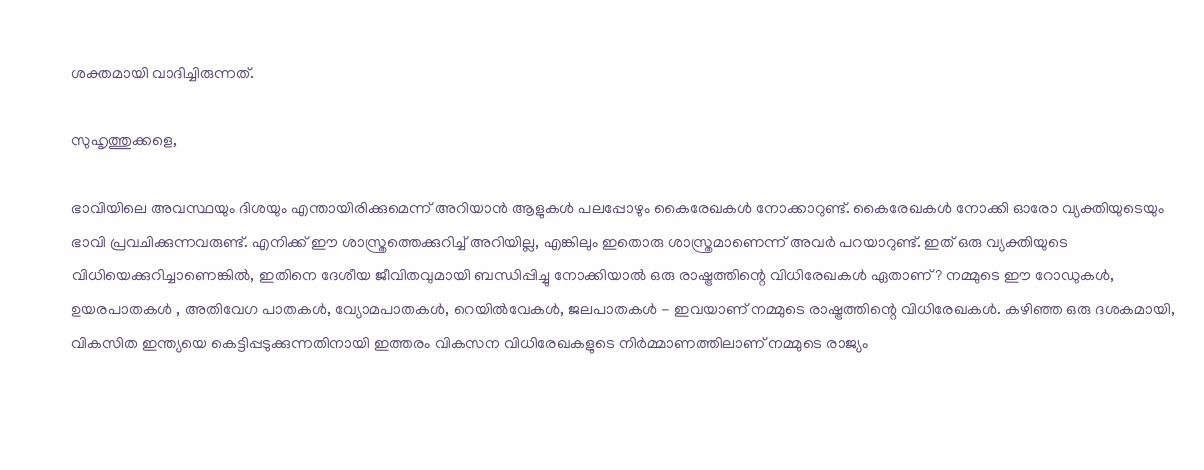ശക്തമായി വാദിച്ചിരുന്നത്.

സുഹൃത്തുക്കളെ,

ഭാവിയിലെ അവസ്ഥയും ദിശയും എന്തായിരിക്കുമെന്ന് അറിയാൻ ആളുകൾ പലപ്പോഴും കൈരേഖകൾ നോക്കാറുണ്ട്. കൈരേഖകൾ നോക്കി ഓരോ വ്യക്തിയുടെയും ഭാവി പ്രവചിക്കുന്നവരുണ്ട്. എനിക്ക് ഈ ശാസ്ത്രത്തെക്കുറിച്ച് അറിയില്ല, എങ്കിലും ഇതൊരു ശാസ്ത്രമാണെന്ന് അവർ പറയാറുണ്ട്. ഇത് ഒരു വ്യക്തിയുടെ വിധിയെക്കുറിച്ചാണെങ്കിൽ, ഇതിനെ ദേശീയ ജീവിതവുമായി ബന്ധിപ്പിച്ചു നോക്കിയാൽ ഒരു രാഷ്ട്രത്തിന്റെ വിധിരേഖകൾ ഏതാണ്? നമ്മുടെ ഈ റോഡുകൾ, ഉയരപാതകൾ , അതിവേഗ പാതകൾ, വ്യോമപാതകൾ, റെയിൽവേകൾ, ജലപാതകൾ - ഇവയാണ് നമ്മുടെ രാഷ്ട്രത്തിന്റെ വിധിരേഖകൾ. കഴിഞ്ഞ ഒരു ദശകമായി, വികസിത ഇന്ത്യയെ കെട്ടിപ്പടുക്കുന്നതിനായി ഇത്തരം വികസന വിധിരേഖകളുടെ നിർമ്മാണത്തിലാണ് നമ്മുടെ രാജ്യം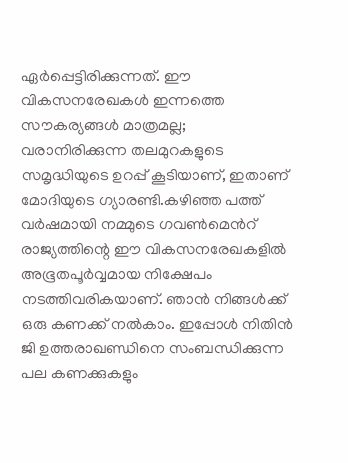ഏർപ്പെട്ടിരിക്കുന്നത്. ഈ വികസനരേഖകൾ ഇന്നത്തെ സൗകര്യങ്ങൾ മാത്രമല്ല; വരാനിരിക്കുന്ന തലമുറകളുടെ സമൃദ്ധിയുടെ ഉറപ്പ് കൂടിയാണ്, ഇതാണ് മോദിയുടെ ഗ്യാരണ്ടി.കഴിഞ്ഞ പത്ത് വർഷമായി നമ്മുടെ ഗവൺമെൻറ്  രാജ്യത്തിന്റെ ഈ വികസനരേഖകളിൽ അഭൂതപൂർവ്വമായ നിക്ഷേപം നടത്തിവരികയാണ്. ഞാൻ നിങ്ങൾക്ക് ഒരു കണക്ക് നൽകാം. ഇപ്പോൾ നിതിൻ ജി ഉത്തരാഖണ്ഡിനെ സംബന്ധിക്കുന്ന പല കണക്കുകളും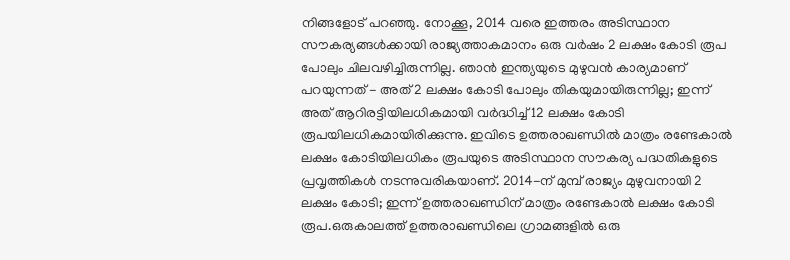നിങ്ങളോട് പറഞ്ഞു. നോക്കൂ, 2014 വരെ ഇത്തരം അടിസ്ഥാന സൗകര്യങ്ങൾക്കായി രാജ്യത്താകമാനം ഒരു വർഷം 2 ലക്ഷം കോടി രൂപ പോലും ചിലവഴിച്ചിരുന്നില്ല. ഞാൻ ഇന്ത്യയുടെ മുഴുവൻ കാര്യമാണ് പറയുന്നത് - അത് 2 ലക്ഷം കോടി പോലും തികയുമായിരുന്നില്ല; ഇന്ന് അത് ആറിരട്ടിയിലധികമായി വർദ്ധിച്ച് 12 ലക്ഷം കോടി രൂപയിലധികമായിരിക്കുന്നു. ഇവിടെ ഉത്തരാഖണ്ഡിൽ മാത്രം രണ്ടേകാൽ  ലക്ഷം കോടിയിലധികം രൂപയുടെ അടിസ്ഥാന സൗകര്യ പദ്ധതികളുടെ പ്രവൃത്തികൾ നടന്നുവരികയാണ്. 2014-ന് മുമ്പ് രാജ്യം മുഴുവനായി 2 ലക്ഷം കോടി; ഇന്ന് ഉത്തരാഖണ്ഡിന് മാത്രം രണ്ടേകാൽ ലക്ഷം കോടി രൂപ.ഒരുകാലത്ത് ഉത്തരാഖണ്ഡിലെ ഗ്രാമങ്ങളിൽ ഒരു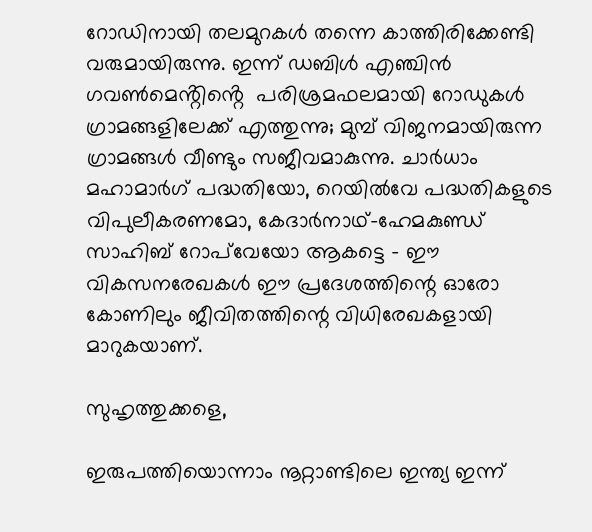റോഡിനായി തലമുറകൾ തന്നെ കാത്തിരിക്കേണ്ടി വരുമായിരുന്നു. ഇന്ന് ഡബിൾ എഞ്ചിൻ ഗവൺമെൻ്റിൻ്റെ  പരിശ്രമഫലമായി റോഡുകൾ ഗ്രാമങ്ങളിലേക്ക് എത്തുന്നു; മുമ്പ് വിജനമായിരുന്ന ഗ്രാമങ്ങൾ വീണ്ടും സജീവമാകുന്നു. ചാർധാം മഹാമാർഗ് പദ്ധതിയോ, റെയിൽവേ പദ്ധതികളുടെ വിപുലീകരണമോ, കേദാർനാഥ്-ഹേമകുണ്ഡ് സാഹിബ് റോപ്‌വേയോ ആകട്ടെ - ഈ വികസനരേഖകൾ ഈ പ്രദേശത്തിന്റെ ഓരോ കോണിലും ജീവിതത്തിന്റെ വിധിരേഖകളായി മാറുകയാണ്.

സുഹൃത്തുക്കളെ,

ഇരുപത്തിയൊന്നാം നൂറ്റാണ്ടിലെ ഇന്ത്യ ഇന്ന്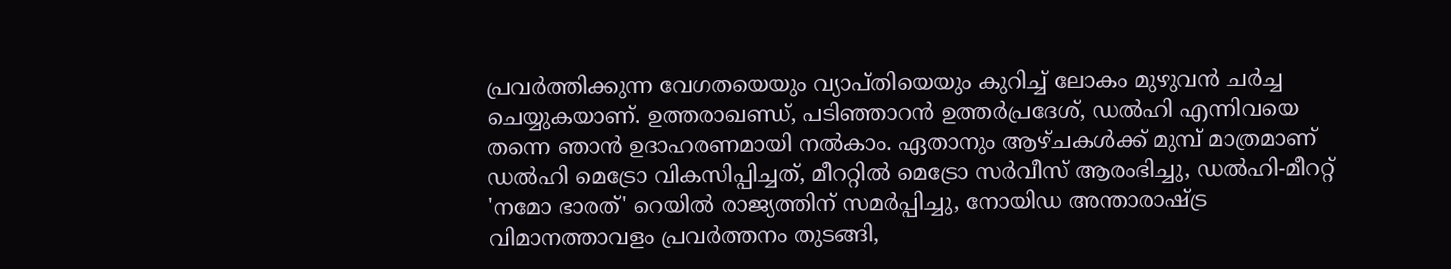പ്രവർത്തിക്കുന്ന വേഗതയെയും വ്യാപ്തിയെയും കുറിച്ച് ലോകം മുഴുവൻ ചർച്ച ചെയ്യുകയാണ്. ഉത്തരാഖണ്ഡ്, പടിഞ്ഞാറൻ ഉത്തർപ്രദേശ്, ഡൽഹി എന്നിവയെ തന്നെ ഞാൻ ഉദാഹരണമായി നൽകാം. ഏതാനും ആഴ്ചകൾക്ക് മുമ്പ് മാത്രമാണ് ഡൽഹി മെട്രോ വികസിപ്പിച്ചത്, മീററ്റിൽ മെട്രോ സർവീസ് ആരംഭിച്ചു, ഡൽഹി-മീററ്റ് 'നമോ ഭാരത്' റെയിൽ രാജ്യത്തിന് സമർപ്പിച്ചു, നോയിഡ അന്താരാഷ്ട്ര വിമാനത്താവളം പ്രവർത്തനം തുടങ്ങി,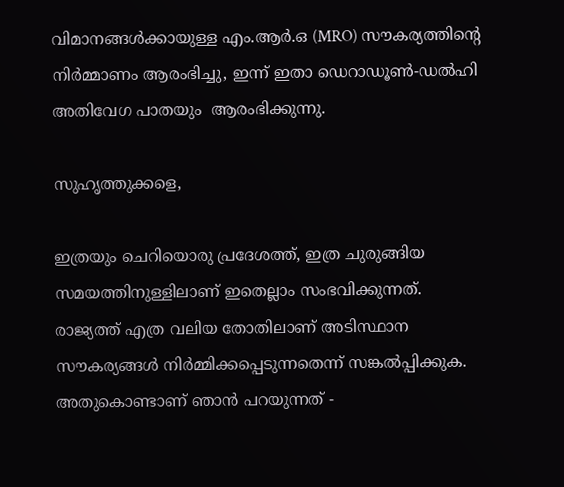വിമാനങ്ങൾക്കായുള്ള എം.ആർ.ഒ (MRO) സൗകര്യത്തിന്റെ നിർമ്മാണം ആരംഭിച്ചു, ഇന്ന് ഇതാ ഡെറാഡൂൺ-ഡൽഹി അതിവേഗ പാതയും  ആരംഭിക്കുന്നു.

സുഹൃത്തുക്കളെ,

ഇത്രയും ചെറിയൊരു പ്രദേശത്ത്, ഇത്ര ചുരുങ്ങിയ സമയത്തിനുള്ളിലാണ് ഇതെല്ലാം സംഭവിക്കുന്നത്. രാജ്യത്ത് എത്ര വലിയ തോതിലാണ് അടിസ്ഥാന സൗകര്യങ്ങൾ നിർമ്മിക്കപ്പെടുന്നതെന്ന് സങ്കൽപ്പിക്കുക. അതുകൊണ്ടാണ് ഞാൻ പറയുന്നത് -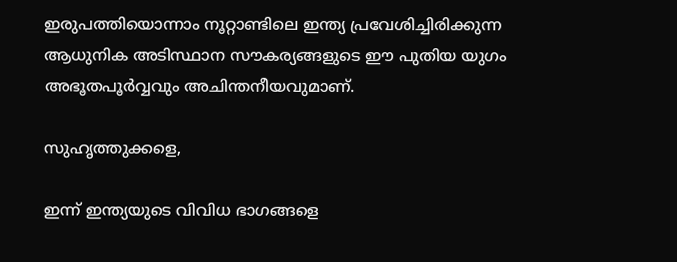ഇരുപത്തിയൊന്നാം നൂറ്റാണ്ടിലെ ഇന്ത്യ പ്രവേശിച്ചിരിക്കുന്ന ആധുനിക അടിസ്ഥാന സൗകര്യങ്ങളുടെ ഈ പുതിയ യുഗം അഭൂതപൂർവ്വവും അചിന്തനീയവുമാണ്.

സുഹൃത്തുക്കളെ,

ഇന്ന് ഇന്ത്യയുടെ വിവിധ ഭാഗങ്ങളെ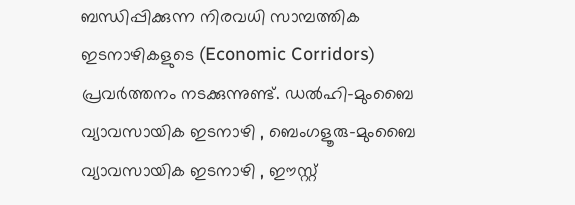ബന്ധിപ്പിക്കുന്ന നിരവധി സാമ്പത്തിക ഇടനാഴികളുടെ (Economic Corridors) പ്രവർത്തനം നടക്കുന്നുണ്ട്. ഡൽഹി-മുംബൈ വ്യാവസായിക ഇടനാഴി , ബെംഗളൂരു-മുംബൈ വ്യാവസായിക ഇടനാഴി , ഈസ്റ്റ്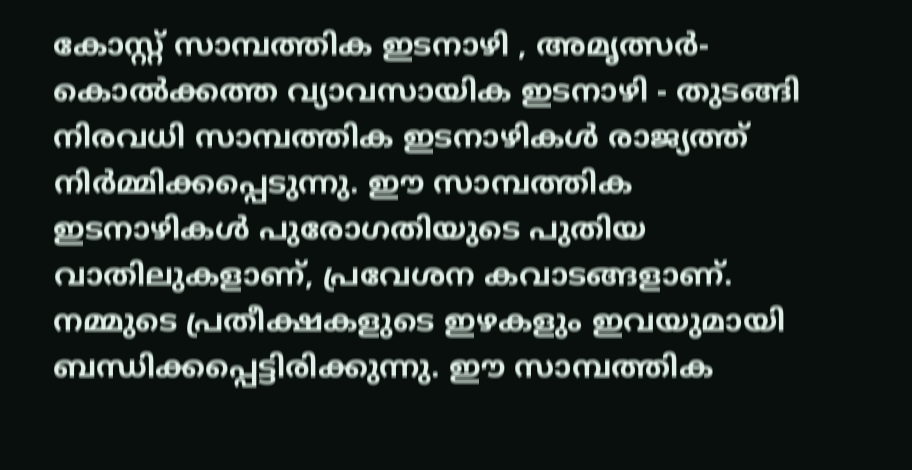കോസ്റ്റ് സാമ്പത്തിക ഇടനാഴി , അമൃത്സർ-കൊൽക്കത്ത വ്യാവസായിക ഇടനാഴി - തുടങ്ങി നിരവധി സാമ്പത്തിക ഇടനാഴികൾ രാജ്യത്ത് നിർമ്മിക്കപ്പെടുന്നു. ഈ സാമ്പത്തിക ഇടനാഴികൾ പുരോഗതിയുടെ പുതിയ വാതിലുകളാണ്, പ്രവേശന കവാടങ്ങളാണ്. നമ്മുടെ പ്രതീക്ഷകളുടെ ഇഴകളും ഇവയുമായി ബന്ധിക്കപ്പെട്ടിരിക്കുന്നു. ഈ സാമ്പത്തിക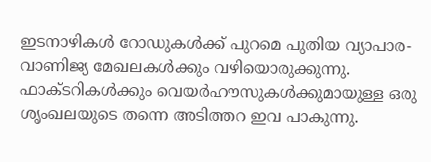ഇടനാഴികൾ റോഡുകൾക്ക് പുറമെ പുതിയ വ്യാപാര-വാണിജ്യ മേഖലകൾക്കും വഴിയൊരുക്കുന്നു. ഫാക്ടറികൾക്കും വെയർഹൗസുകൾക്കുമായുള്ള ഒരു ശൃംഖലയുടെ തന്നെ അടിത്തറ ഇവ പാകുന്നു.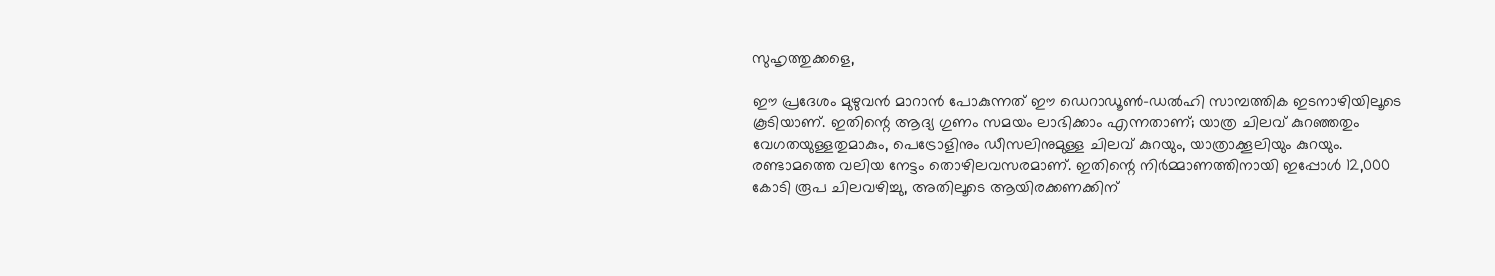സുഹൃത്തുക്കളെ,

ഈ പ്രദേശം മുഴുവൻ മാറാൻ പോകുന്നത് ഈ ഡെറാഡൂൺ-ഡൽഹി സാമ്പത്തിക ഇടനാഴിയിലൂടെ കൂടിയാണ്. ഇതിന്റെ ആദ്യ ഗുണം സമയം ലാഭിക്കാം എന്നതാണ്; യാത്ര ചിലവ് കുറഞ്ഞതും വേഗതയുള്ളതുമാകും, പെട്രോളിനും ഡീസലിനുമുള്ള ചിലവ് കുറയും, യാത്രാക്കൂലിയും കുറയും. രണ്ടാമത്തെ വലിയ നേട്ടം തൊഴിലവസരമാണ്. ഇതിന്റെ നിർമ്മാണത്തിനായി ഇപ്പോൾ 12,000 കോടി രൂപ ചിലവഴിച്ചു, അതിലൂടെ ആയിരക്കണക്കിന്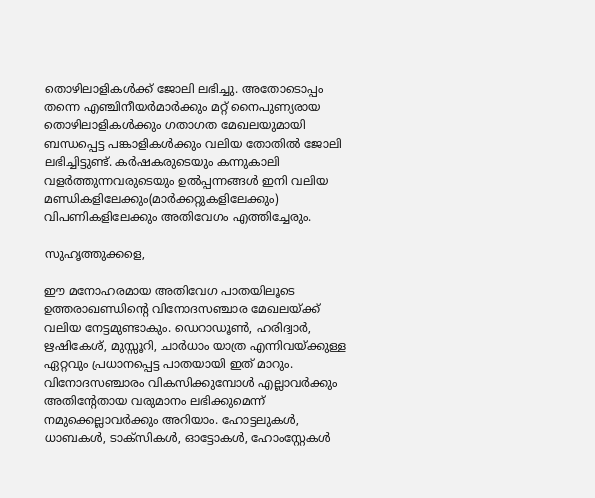തൊഴിലാളികൾക്ക് ജോലി ലഭിച്ചു. അതോടൊപ്പം തന്നെ എഞ്ചിനീയർമാർക്കും മറ്റ് നൈപുണ്യരായ  തൊഴിലാളികൾക്കും ഗതാഗത മേഖലയുമായി ബന്ധപ്പെട്ട പങ്കാളികൾക്കും വലിയ തോതിൽ ജോലി ലഭിച്ചിട്ടുണ്ട്. കർഷകരുടെയും കന്നുകാലി വളർത്തുന്നവരുടെയും ഉൽപ്പന്നങ്ങൾ ഇനി വലിയ മണ്ഡികളിലേക്കും(മാർക്കറ്റുകളിലേക്കും)  വിപണികളിലേക്കും അതിവേഗം എത്തിച്ചേരും.

സുഹൃത്തുക്കളെ,

ഈ മനോഹരമായ അതിവേഗ പാതയിലൂടെ ഉത്തരാഖണ്ഡിന്റെ വിനോദസഞ്ചാര മേഖലയ്ക്ക് വലിയ നേട്ടമുണ്ടാകും. ഡെറാഡൂൺ, ഹരിദ്വാർ, ഋഷികേശ്, മുസ്സൂറി, ചാർധാം യാത്ര എന്നിവയ്ക്കുള്ള ഏറ്റവും പ്രധാനപ്പെട്ട പാതയായി ഇത് മാറും. വിനോദസഞ്ചാരം വികസിക്കുമ്പോൾ എല്ലാവർക്കും അതിന്റേതായ വരുമാനം ലഭിക്കുമെന്ന് നമുക്കെല്ലാവർക്കും അറിയാം. ഹോട്ടലുകൾ, ധാബകൾ, ടാക്സികൾ, ഓട്ടോകൾ, ഹോംസ്റ്റേകൾ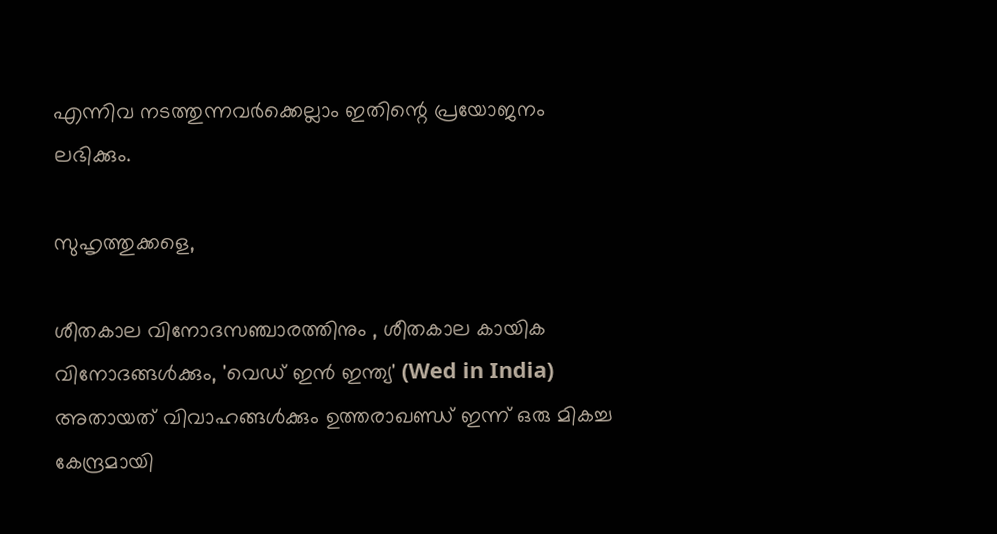എന്നിവ നടത്തുന്നവർക്കെല്ലാം ഇതിന്റെ പ്രയോജനം ലഭിക്കും.

സുഹൃത്തുക്കളെ,

ശീതകാല വിനോദസഞ്ചാരത്തിനും , ശീതകാല കായിക വിനോദങ്ങൾക്കും, 'വെഡ് ഇൻ ഇന്ത്യ' (Wed in India) അതായത് വിവാഹങ്ങൾക്കും ഉത്തരാഖണ്ഡ് ഇന്ന് ഒരു മികച്ച കേന്ദ്രമായി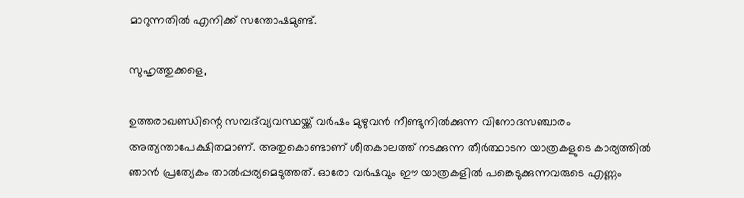മാറുന്നതിൽ എനിക്ക് സന്തോഷമുണ്ട്.

സുഹൃത്തുക്കളെ,

ഉത്തരാഖണ്ഡിന്റെ സമ്പദ്‌വ്യവസ്ഥയ്ക്ക് വർഷം മുഴുവൻ നീണ്ടുനിൽക്കുന്ന വിനോദസഞ്ചാരം അത്യന്താപേക്ഷിതമാണ്. അതുകൊണ്ടാണ് ശീതകാലത്ത് നടക്കുന്ന തീർത്ഥാടന യാത്രകളുടെ കാര്യത്തിൽ ഞാൻ പ്രത്യേകം താൽപ്പര്യമെടുത്തത്. ഓരോ വർഷവും ഈ യാത്രകളിൽ പങ്കെടുക്കുന്നവരുടെ എണ്ണം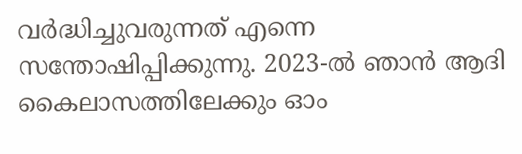വർദ്ധിച്ചുവരുന്നത് എന്നെ സന്തോഷിപ്പിക്കുന്നു. 2023-ൽ ഞാൻ ആദി കൈലാസത്തിലേക്കും ഓം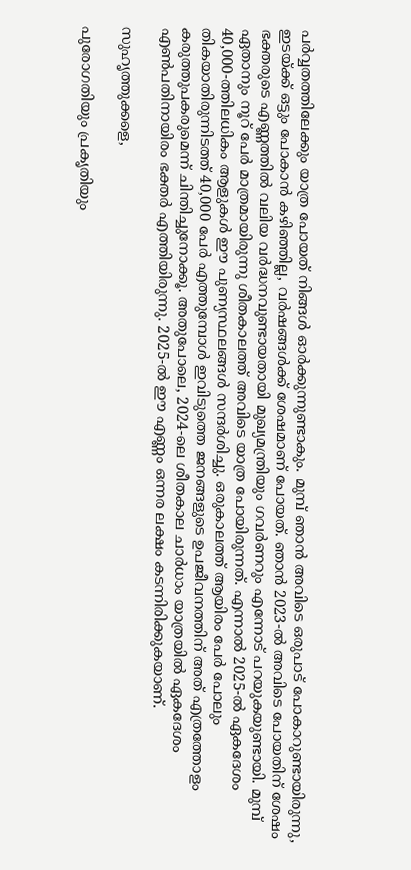പർവ്വതത്തിലേക്കും യാത്ര പോയത് നിങ്ങൾ ഓർക്കുന്നുണ്ടാകും. മുമ്പ് ഞാൻ അവിടെ ഒരുപാട് പോകാറുണ്ടായിരുന്നു, ഇടയ്ക്ക് ഒട്ടും പോകാൻ കഴിഞ്ഞില്ല, വർഷങ്ങൾക്ക് ശേഷമാണ് പോയത്. ഞാൻ 2023-ൽ അവിടെ പോയതിന് ശേഷം ഭക്തരുടെ എണ്ണത്തിൽ വലിയ വർദ്ധനവുണ്ടായതായി മുഖ്യമന്ത്രിയും ഗവർണറും എന്നോട് പറയുകയുണ്ടായി. മുമ്പ് ഏതാനും നൂറ് പേർ മാത്രമായിരുന്നു ശീതകാലത്ത് അവിടെ യാത്ര പോയിരുന്നത്. എന്നാൽ 2025-ൽ ഏകദേശം 40,000-ത്തിലധികം ആളുകൾ ഈ പുണ്യസ്ഥലങ്ങൾ സന്ദർശിച്ചു. ഒരുകാലത്ത് ആയിരം പേർ പോലും തികയാതിരുന്നിടത്ത് 40,000 പേർ എത്തുമ്പോൾ ഇവിടുത്തെ ജനങ്ങളുടെ ഉപജീവനത്തിന് അത് എത്രത്തോളം കരുത്തുപകരുമെന്ന് ചിന്തിച്ചുനോക്കൂ. അതുപോലെ, 2024-ലെ ശീതകാല ചാർധാം യാത്രയിൽ ഏകദേശം എൺപതിനായിരം ഭക്തർ എത്തിയിരുന്നു. 2025-ൽ ഈ എണ്ണം ഒന്നര ലക്ഷം കടന്നിരിക്കുകയാണ്.

സുഹൃത്തുക്കളെ,

പുരോഗതിയും പ്രകൃതിയും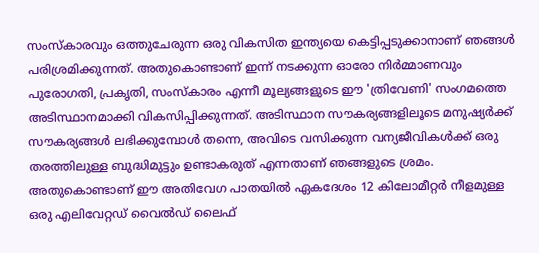സംസ്കാരവും ഒത്തുചേരുന്ന ഒരു വികസിത ഇന്ത്യയെ കെട്ടിപ്പടുക്കാനാണ് ഞങ്ങൾ പരിശ്രമിക്കുന്നത്. അതുകൊണ്ടാണ് ഇന്ന് നടക്കുന്ന ഓരോ നിർമ്മാണവും പുരോഗതി, പ്രകൃതി, സംസ്കാരം എന്നീ മൂല്യങ്ങളുടെ ഈ 'ത്രിവേണി' സംഗമത്തെ അടിസ്ഥാനമാക്കി വികസിപ്പിക്കുന്നത്. അടിസ്ഥാന സൗകര്യങ്ങളിലൂടെ മനുഷ്യർക്ക് സൗകര്യങ്ങൾ ലഭിക്കുമ്പോൾ തന്നെ, അവിടെ വസിക്കുന്ന വന്യജീവികൾക്ക് ഒരു തരത്തിലുള്ള ബുദ്ധിമുട്ടും ഉണ്ടാകരുത് എന്നതാണ് ഞങ്ങളുടെ ശ്രമം. അതുകൊണ്ടാണ് ഈ അതിവേഗ പാതയിൽ ഏകദേശം 12 കിലോമീറ്റർ നീളമുള്ള ഒരു എലിവേറ്റഡ് വൈൽഡ് ലൈഫ്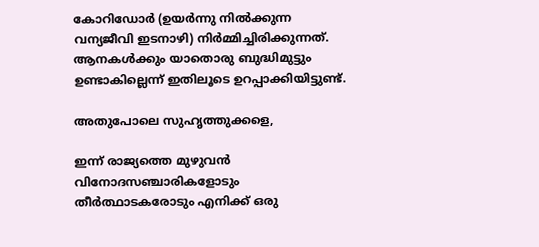കോറിഡോർ (ഉയർന്നു നിൽക്കുന്ന വന്യജീവി ഇടനാഴി) നിർമ്മിച്ചിരിക്കുന്നത്. ആനകൾക്കും യാതൊരു ബുദ്ധിമുട്ടും ഉണ്ടാകില്ലെന്ന് ഇതിലൂടെ ഉറപ്പാക്കിയിട്ടുണ്ട്.

അതുപോലെ സുഹൃത്തുക്കളെ,

ഇന്ന് രാജ്യത്തെ മുഴുവൻ വിനോദസഞ്ചാരികളോടും തീർത്ഥാടകരോടും എനിക്ക് ഒരു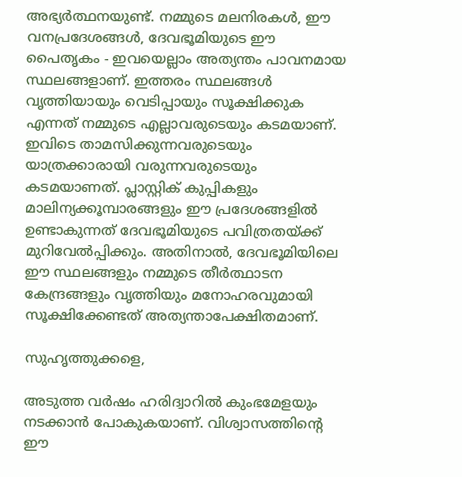അഭ്യർത്ഥനയുണ്ട്. നമ്മുടെ മലനിരകൾ, ഈ വനപ്രദേശങ്ങൾ, ദേവഭൂമിയുടെ ഈ പൈതൃകം - ഇവയെല്ലാം അത്യന്തം പാവനമായ സ്ഥലങ്ങളാണ്. ഇത്തരം സ്ഥലങ്ങൾ വൃത്തിയായും വെടിപ്പായും സൂക്ഷിക്കുക എന്നത് നമ്മുടെ എല്ലാവരുടെയും കടമയാണ്. ഇവിടെ താമസിക്കുന്നവരുടെയും യാത്രക്കാരായി വരുന്നവരുടെയും കടമയാണത്. പ്ലാസ്റ്റിക് കുപ്പികളും മാലിന്യക്കൂമ്പാരങ്ങളും ഈ പ്രദേശങ്ങളിൽ ഉണ്ടാകുന്നത് ദേവഭൂമിയുടെ പവിത്രതയ്ക്ക് മുറിവേൽപ്പിക്കും. അതിനാൽ, ദേവഭൂമിയിലെ ഈ സ്ഥലങ്ങളും നമ്മുടെ തീർത്ഥാടന കേന്ദ്രങ്ങളും വൃത്തിയും മനോഹരവുമായി സൂക്ഷിക്കേണ്ടത് അത്യന്താപേക്ഷിതമാണ്.

സുഹൃത്തുക്കളെ,

അടുത്ത വർഷം ഹരിദ്വാറിൽ കുംഭമേളയും നടക്കാൻ പോകുകയാണ്. വിശ്വാസത്തിന്റെ ഈ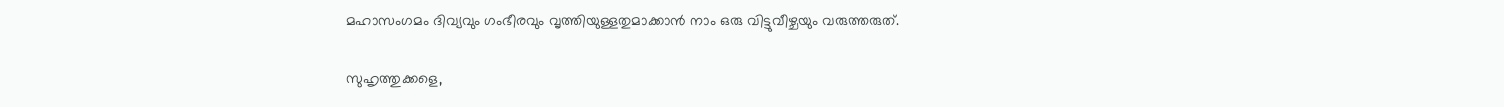മഹാസംഗമം ദിവ്യവും ഗംഭീരവും വൃത്തിയുള്ളതുമാക്കാൻ നാം ഒരു വിട്ടുവീഴ്ചയും വരുത്തരുത്.

സുഹൃത്തുക്കളെ,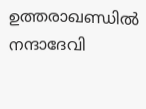ഉത്തരാഖണ്ഡിൽ നന്ദാദേവി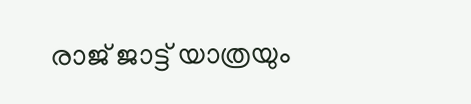രാജ് ജാട്ട് യാത്രയും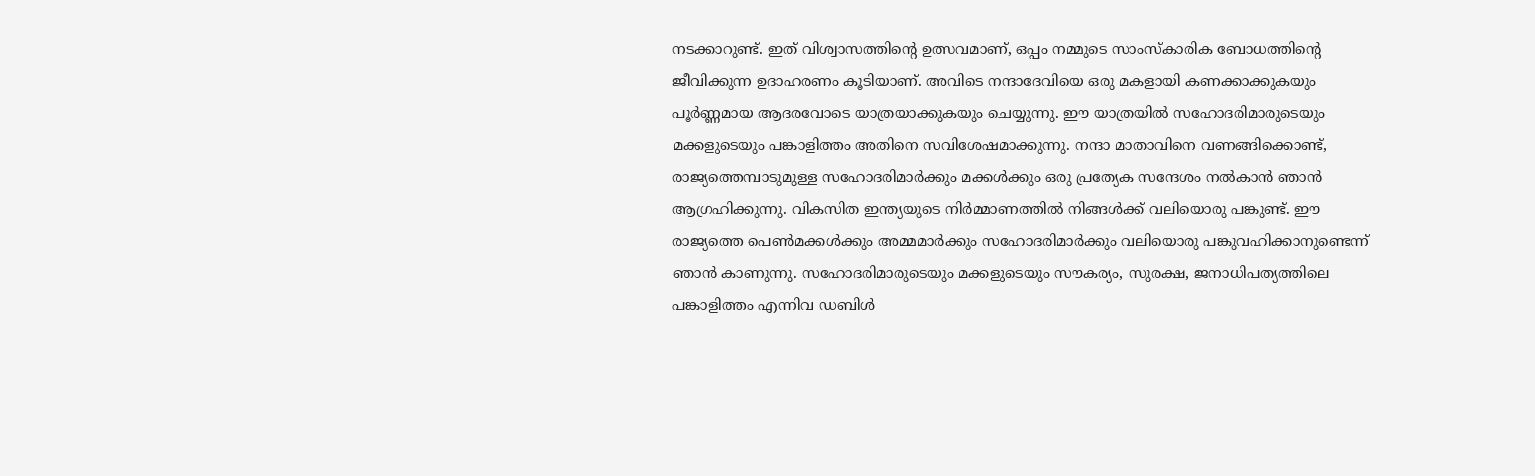നടക്കാറുണ്ട്. ഇത് വിശ്വാസത്തിന്റെ ഉത്സവമാണ്, ഒപ്പം നമ്മുടെ സാംസ്കാരിക ബോധത്തിന്റെ ജീവിക്കുന്ന ഉദാഹരണം കൂടിയാണ്. അവിടെ നന്ദാദേവിയെ ഒരു മകളായി കണക്കാക്കുകയും പൂർണ്ണമായ ആദരവോടെ യാത്രയാക്കുകയും ചെയ്യുന്നു. ഈ യാത്രയിൽ സഹോദരിമാരുടെയും മക്കളുടെയും പങ്കാളിത്തം അതിനെ സവിശേഷമാക്കുന്നു. നന്ദാ മാതാവിനെ വണങ്ങിക്കൊണ്ട്, രാജ്യത്തെമ്പാടുമുള്ള സഹോദരിമാർക്കും മക്കൾക്കും ഒരു പ്രത്യേക സന്ദേശം നൽകാൻ ഞാൻ ആഗ്രഹിക്കുന്നു. വികസിത ഇന്ത്യയുടെ നിർമ്മാണത്തിൽ നിങ്ങൾക്ക് വലിയൊരു പങ്കുണ്ട്. ഈ രാജ്യത്തെ പെൺമക്കൾക്കും അമ്മമാർക്കും സഹോദരിമാർക്കും വലിയൊരു പങ്കുവഹിക്കാനുണ്ടെന്ന് ഞാൻ കാണുന്നു. സഹോദരിമാരുടെയും മക്കളുടെയും സൗകര്യം, സുരക്ഷ, ജനാധിപത്യത്തിലെ പങ്കാളിത്തം എന്നിവ ഡബിൾ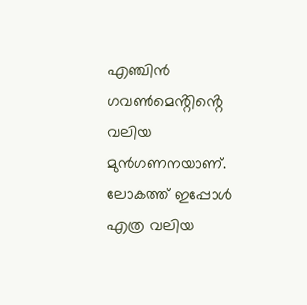എഞ്ചിൻ ഗവൺമെൻ്റിൻ്റെ  വലിയ മുൻഗണനയാണ്. ലോകത്ത് ഇപ്പോൾ എത്ര വലിയ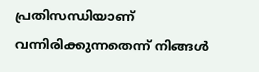പ്രതിസന്ധിയാണ് വന്നിരിക്കുന്നതെന്ന് നിങ്ങൾ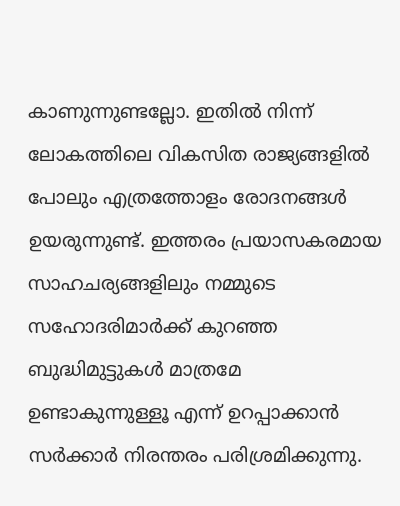കാണുന്നുണ്ടല്ലോ. ഇതിൽ നിന്ന് ലോകത്തിലെ വികസിത രാജ്യങ്ങളിൽ പോലും എത്രത്തോളം രോദനങ്ങൾ  ഉയരുന്നുണ്ട്. ഇത്തരം പ്രയാസകരമായ സാഹചര്യങ്ങളിലും നമ്മുടെ സഹോദരിമാർക്ക് കുറഞ്ഞ ബുദ്ധിമുട്ടുകൾ മാത്രമേ ഉണ്ടാകുന്നുള്ളൂ എന്ന് ഉറപ്പാക്കാൻ സർക്കാർ നിരന്തരം പരിശ്രമിക്കുന്നു.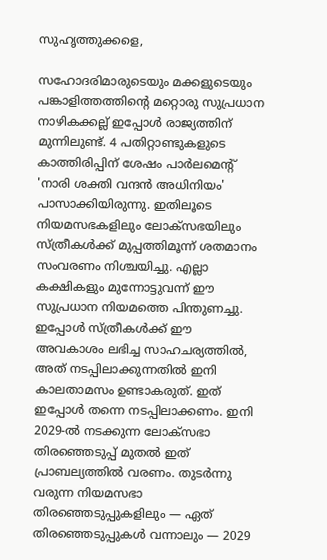സുഹൃത്തുക്കളെ,

സഹോദരിമാരുടെയും മക്കളുടെയും പങ്കാളിത്തത്തിന്റെ മറ്റൊരു സുപ്രധാന നാഴികക്കല്ല് ഇപ്പോൾ രാജ്യത്തിന് മുന്നിലുണ്ട്. 4 പതിറ്റാണ്ടുകളുടെ കാത്തിരിപ്പിന് ശേഷം പാർലമെന്റ് 'നാരി ശക്തി വന്ദൻ അധിനിയം' പാസാക്കിയിരുന്നു. ഇതിലൂടെ നിയമസഭകളിലും ലോക്‌സഭയിലും സ്ത്രീകൾക്ക് മുപ്പത്തിമൂന്ന് ശതമാനം സംവരണം നിശ്ചയിച്ചു. എല്ലാ കക്ഷികളും മുന്നോട്ടുവന്ന് ഈ സുപ്രധാന നിയമത്തെ പിന്തുണച്ചു. ഇപ്പോൾ സ്ത്രീകൾക്ക് ഈ അവകാശം ലഭിച്ച സാഹചര്യത്തിൽ, അത് നടപ്പിലാക്കുന്നതിൽ ഇനി കാലതാമസം ഉണ്ടാകരുത്. ഇത് ഇപ്പോൾ തന്നെ നടപ്പിലാക്കണം. ഇനി 2029-ൽ നടക്കുന്ന ലോക്‌സഭാ തിരഞ്ഞെടുപ്പ് മുതൽ ഇത് പ്രാബല്യത്തിൽ വരണം. തുടർന്നു വരുന്ന നിയമസഭാ തിരഞ്ഞെടുപ്പുകളിലും — ഏത് തിരഞ്ഞെടുപ്പുകൾ വന്നാലും — 2029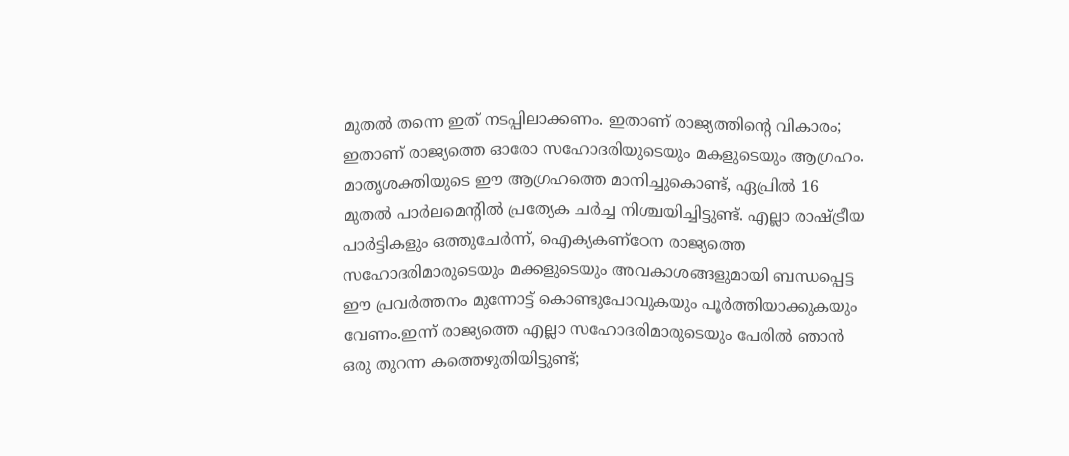മുതൽ തന്നെ ഇത് നടപ്പിലാക്കണം. ഇതാണ് രാജ്യത്തിന്റെ വികാരം; ഇതാണ് രാജ്യത്തെ ഓരോ സഹോദരിയുടെയും മകളുടെയും ആഗ്രഹം. മാതൃശക്തിയുടെ ഈ ആഗ്രഹത്തെ മാനിച്ചുകൊണ്ട്, ഏപ്രിൽ 16 മുതൽ പാർലമെന്റിൽ പ്രത്യേക ചർച്ച നിശ്ചയിച്ചിട്ടുണ്ട്. എല്ലാ രാഷ്ട്രീയ പാർട്ടികളും ഒത്തുചേർന്ന്, ഐക്യകണ്ഠേന രാജ്യത്തെ സഹോദരിമാരുടെയും മക്കളുടെയും അവകാശങ്ങളുമായി ബന്ധപ്പെട്ട ഈ പ്രവർത്തനം മുന്നോട്ട് കൊണ്ടുപോവുകയും പൂർത്തിയാക്കുകയും വേണം.ഇന്ന് രാജ്യത്തെ എല്ലാ സഹോദരിമാരുടെയും പേരിൽ ഞാൻ ഒരു തുറന്ന കത്തെഴുതിയിട്ടുണ്ട്;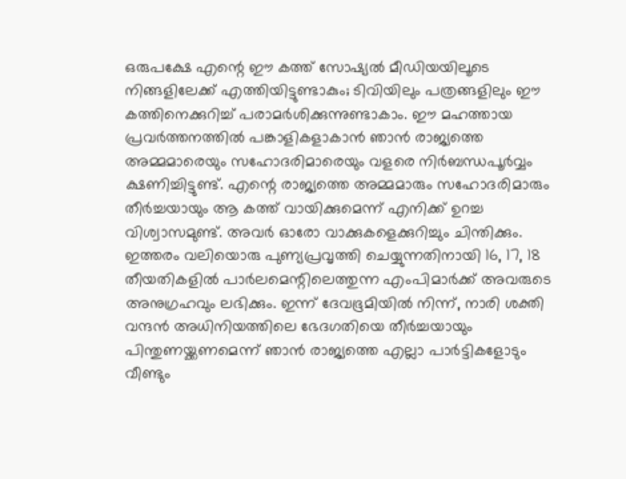ഒരുപക്ഷേ എന്റെ ഈ കത്ത് സോഷ്യൽ മീഡിയയിലൂടെ നിങ്ങളിലേക്ക് എത്തിയിട്ടുണ്ടാകും; ടിവിയിലും പത്രങ്ങളിലും ഈ കത്തിനെക്കുറിച്ച് പരാമർശിക്കുന്നുണ്ടാകാം. ഈ മഹത്തായ പ്രവർത്തനത്തിൽ പങ്കാളികളാകാൻ ഞാൻ രാജ്യത്തെ അമ്മമാരെയും സഹോദരിമാരെയും വളരെ നിർബന്ധപൂർവ്വം ക്ഷണിച്ചിട്ടുണ്ട്. എന്റെ രാജ്യത്തെ അമ്മമാരും സഹോദരിമാരും തീർച്ചയായും ആ കത്ത് വായിക്കുമെന്ന് എനിക്ക് ഉറച്ച വിശ്വാസമുണ്ട്. അവർ ഓരോ വാക്കുകളെക്കുറിച്ചും ചിന്തിക്കും. ഇത്തരം വലിയൊരു പുണ്യപ്രവൃത്തി ചെയ്യുന്നതിനായി 16, 17, 18 തീയതികളിൽ പാർലമെന്റിലെത്തുന്ന എംപിമാർക്ക് അവരുടെ അനുഗ്രഹവും ലഭിക്കും. ഇന്ന് ദേവഭൂമിയിൽ നിന്ന്, നാരി ശക്തി വന്ദൻ അധിനിയത്തിലെ ഭേദഗതിയെ തീർച്ചയായും പിന്തുണയ്ക്കണമെന്ന് ഞാൻ രാജ്യത്തെ എല്ലാ പാർട്ടികളോടും വീണ്ടും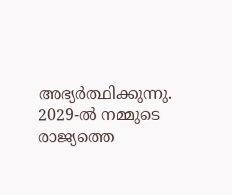അഭ്യർത്ഥിക്കുന്നു. 2029-ൽ നമ്മുടെ രാജ്യത്തെ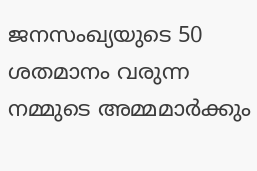ജനസംഖ്യയുടെ 50 ശതമാനം വരുന്ന നമ്മുടെ അമ്മമാർക്കും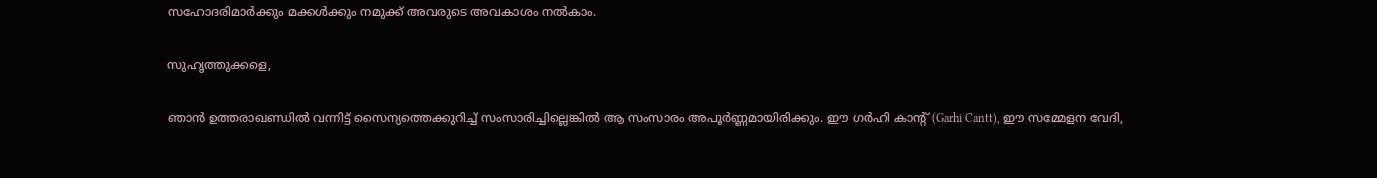സഹോദരിമാർക്കും മക്കൾക്കും നമുക്ക് അവരുടെ അവകാശം നൽകാം.

സുഹൃത്തുക്കളെ,

ഞാൻ ഉത്തരാഖണ്ഡിൽ വന്നിട്ട് സൈന്യത്തെക്കുറിച്ച് സംസാരിച്ചില്ലെങ്കിൽ ആ സംസാരം അപൂർണ്ണമായിരിക്കും. ഈ ഗർഹി കാന്റ് (Garhi Cantt), ഈ സമ്മേളന വേദി,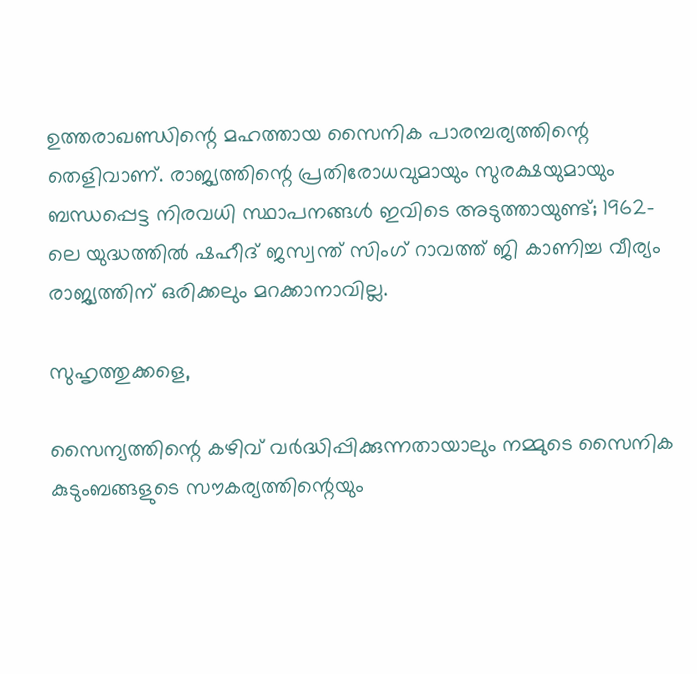ഉത്തരാഖണ്ഡിന്റെ മഹത്തായ സൈനിക പാരമ്പര്യത്തിന്റെ തെളിവാണ്. രാജ്യത്തിന്റെ പ്രതിരോധവുമായും സുരക്ഷയുമായും ബന്ധപ്പെട്ട നിരവധി സ്ഥാപനങ്ങൾ ഇവിടെ അടുത്തായുണ്ട്; 1962-ലെ യുദ്ധത്തിൽ ഷഹീദ് ജസ്വന്ത് സിംഗ് റാവത്ത് ജി കാണിച്ച വീര്യം രാജ്യത്തിന് ഒരിക്കലും മറക്കാനാവില്ല.

സുഹൃത്തുക്കളെ,

സൈന്യത്തിന്റെ കഴിവ് വർദ്ധിപ്പിക്കുന്നതായാലും നമ്മുടെ സൈനിക കുടുംബങ്ങളുടെ സൗകര്യത്തിന്റെയും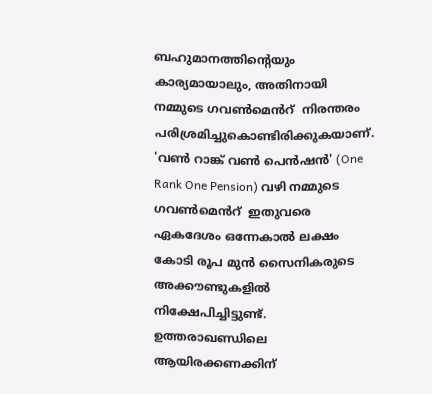ബഹുമാനത്തിന്റെയും കാര്യമായാലും, അതിനായി നമ്മുടെ ഗവൺമെൻറ്  നിരന്തരം പരിശ്രമിച്ചുകൊണ്ടിരിക്കുകയാണ്. 'വൺ റാങ്ക് വൺ പെൻഷൻ' (One Rank One Pension) വഴി നമ്മുടെ ഗവൺമെൻറ്  ഇതുവരെ ഏകദേശം ഒന്നേകാൽ ലക്ഷം കോടി രൂപ മുൻ സൈനികരുടെ അക്കൗണ്ടുകളിൽ നിക്ഷേപിച്ചിട്ടുണ്ട്. ഉത്തരാഖണ്ഡിലെ ആയിരക്കണക്കിന്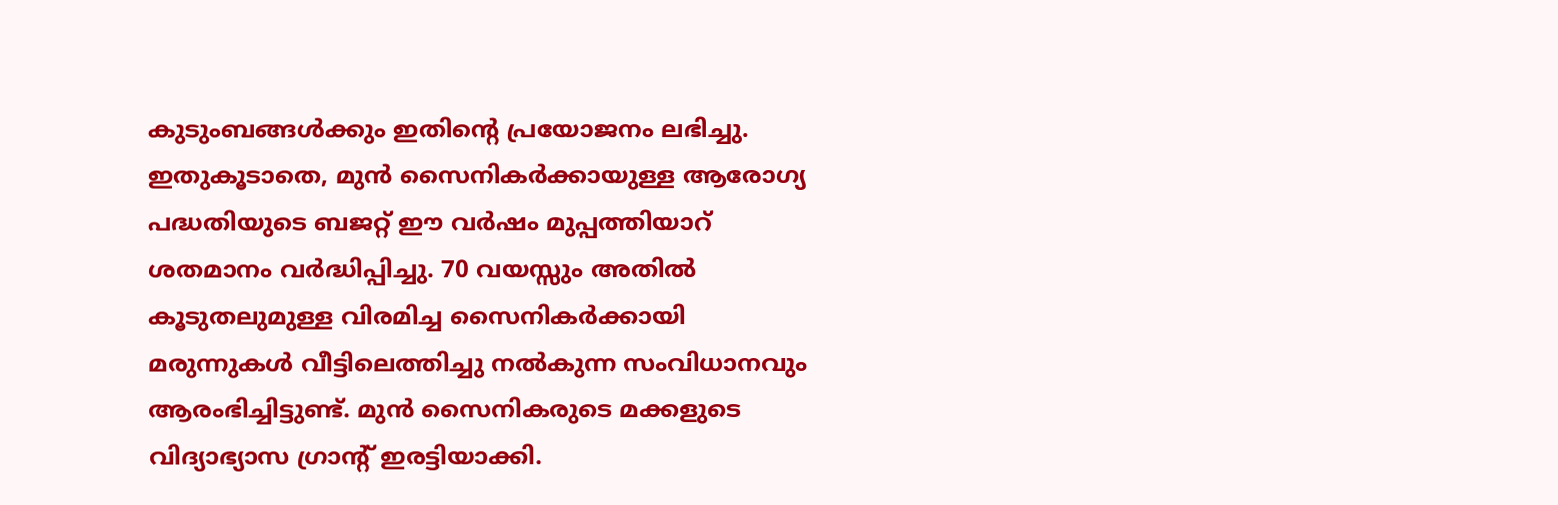കുടുംബങ്ങൾക്കും ഇതിന്റെ പ്രയോജനം ലഭിച്ചു. ഇതുകൂടാതെ, മുൻ സൈനികർക്കായുള്ള ആരോഗ്യ പദ്ധതിയുടെ ബജറ്റ് ഈ വർഷം മുപ്പത്തിയാറ് ശതമാനം വർദ്ധിപ്പിച്ചു. 70 വയസ്സും അതിൽ കൂടുതലുമുള്ള വിരമിച്ച സൈനികർക്കായി മരുന്നുകൾ വീട്ടിലെത്തിച്ചു നൽകുന്ന സംവിധാനവും ആരംഭിച്ചിട്ടുണ്ട്. മുൻ സൈനികരുടെ മക്കളുടെ വിദ്യാഭ്യാസ ഗ്രാന്റ് ഇരട്ടിയാക്കി.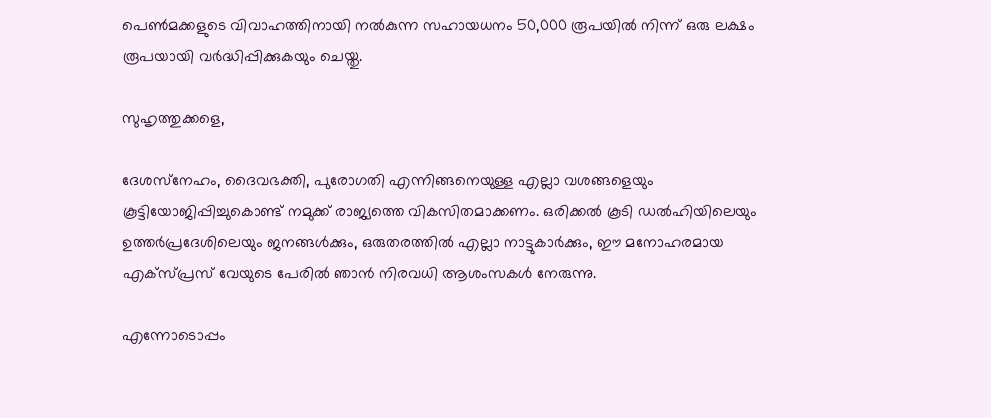പെൺമക്കളുടെ വിവാഹത്തിനായി നൽകുന്ന സഹായധനം 50,000 രൂപയിൽ നിന്ന് ഒരു ലക്ഷം രൂപയായി വർദ്ധിപ്പിക്കുകയും ചെയ്തു.

സുഹൃത്തുക്കളെ,

ദേശസ്‌നേഹം, ദൈവഭക്തി, പുരോഗതി എന്നിങ്ങനെയുള്ള എല്ലാ വശങ്ങളെയും കൂട്ടിയോജിപ്പിച്ചുകൊണ്ട് നമുക്ക് രാജ്യത്തെ വികസിതമാക്കണം. ഒരിക്കൽ കൂടി ഡൽഹിയിലെയും ഉത്തർപ്രദേശിലെയും ജനങ്ങൾക്കും, ഒരുതരത്തിൽ എല്ലാ നാട്ടുകാർക്കും, ഈ മനോഹരമായ എക്സ്പ്രസ് വേയുടെ പേരിൽ ഞാൻ നിരവധി ആശംസകൾ നേരുന്നു.

എന്നോടൊപ്പം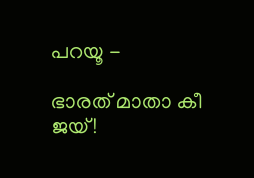പറയൂ -

ഭാരത് മാതാ കീ ജയ്!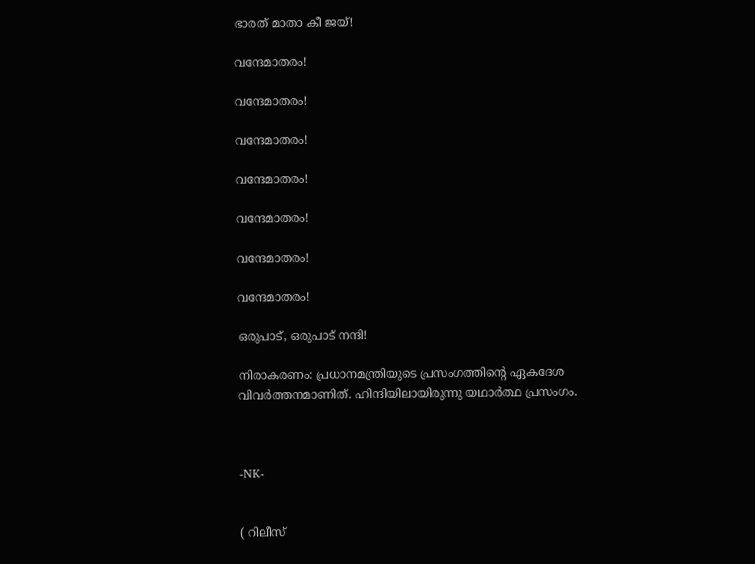ഭാരത് മാതാ കീ ജയ്!

വന്ദേമാതരം!

വന്ദേമാതരം!

വന്ദേമാതരം!

വന്ദേമാതരം!

വന്ദേമാതരം!

വന്ദേമാതരം!

വന്ദേമാതരം!

ഒരുപാട്, ഒരുപാട് നന്ദി!

നിരാകരണം: പ്രധാനമന്ത്രിയുടെ പ്രസംഗത്തിൻ്റെ ഏകദേശ വിവർത്തനമാണിത്. ഹിന്ദിയിലായിരുന്നു യഥാർത്ഥ പ്രസംഗം.



-NK-


( റിലീസ്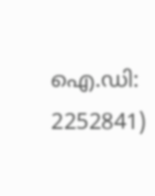ഐ.ഡി: 2252841)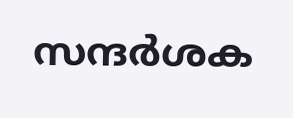സന്ദര്‍ശക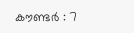കൗണ്ടര്‍ : 7